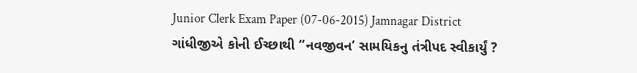Junior Clerk Exam Paper (07-06-2015) Jamnagar District
ગાંધીજીએ કોની ઈચ્છાથી “નવજીવન’ સામયિકનુ તંત્રીપદ સ્વીકાર્યું ?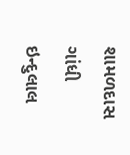શામળદાસ ગાંધી
ઇન્દુલાલ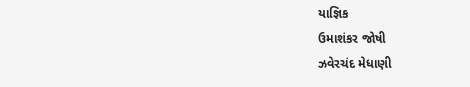યાજ્ઞિક
ઉમાશંકર જોષી
ઝવેરચંદ મેધાણી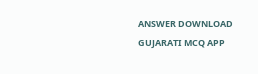ANSWER DOWNLOAD GUJARATI MCQ APP